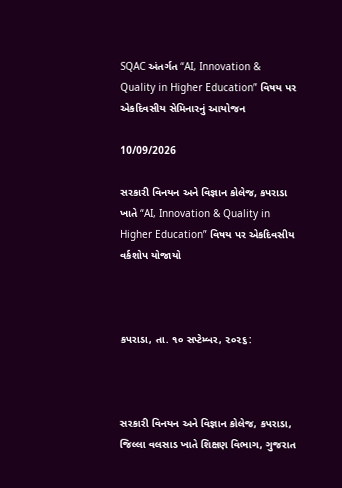SQAC અંતર્ગત “AI, Innovation & Quality in Higher Education” વિષય પર એકદિવસીય સેમિનારનું આયોજન

10/09/2026

સરકારી વિનયન અને વિજ્ઞાન કોલેજ, કપરાડા ખાતે “AI, Innovation & Quality in Higher Education” વિષય પર એકદિવસીય વર્કશોપ યોજાયો



કપરાડા, તા. ૧૦ સપ્ટેમ્બર, ૨૦૨૬:



સરકારી વિનયન અને વિજ્ઞાન કોલેજ, કપરાડા, જિલ્લા વલસાડ ખાતે શિક્ષણ વિભાગ, ગુજરાત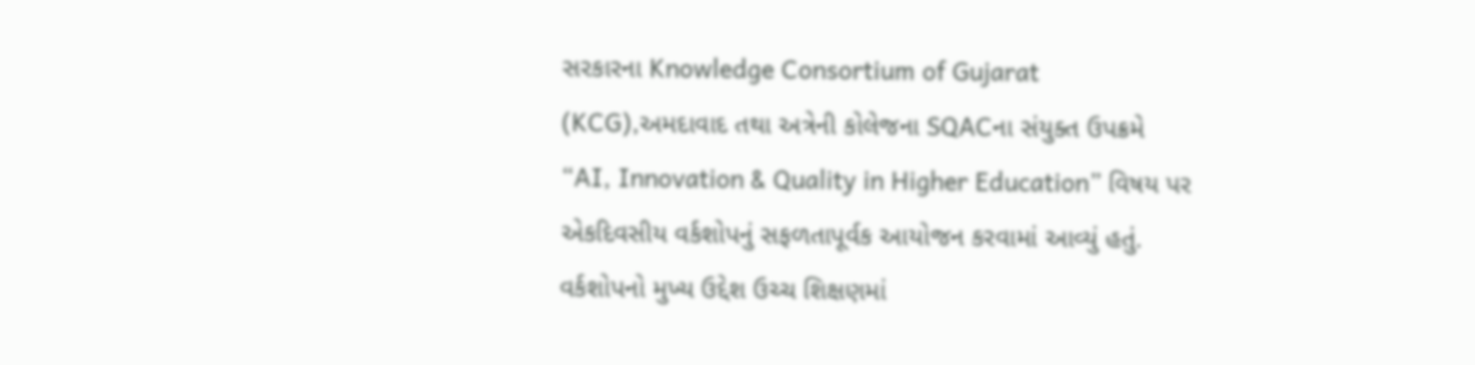સરકારના Knowledge Consortium of Gujarat (KCG),અમદાવાદ તથા અત્રેની કોલેજના SQACના સંયુક્ત ઉપક્રમે “AI, Innovation & Quality in Higher Education” વિષય પર એકદિવસીય વર્કશોપનું સફળતાપૂર્વક આયોજન કરવામાં આવ્યું હતું. વર્કશોપનો મુખ્ય ઉદ્દેશ ઉચ્ચ શિક્ષણમાં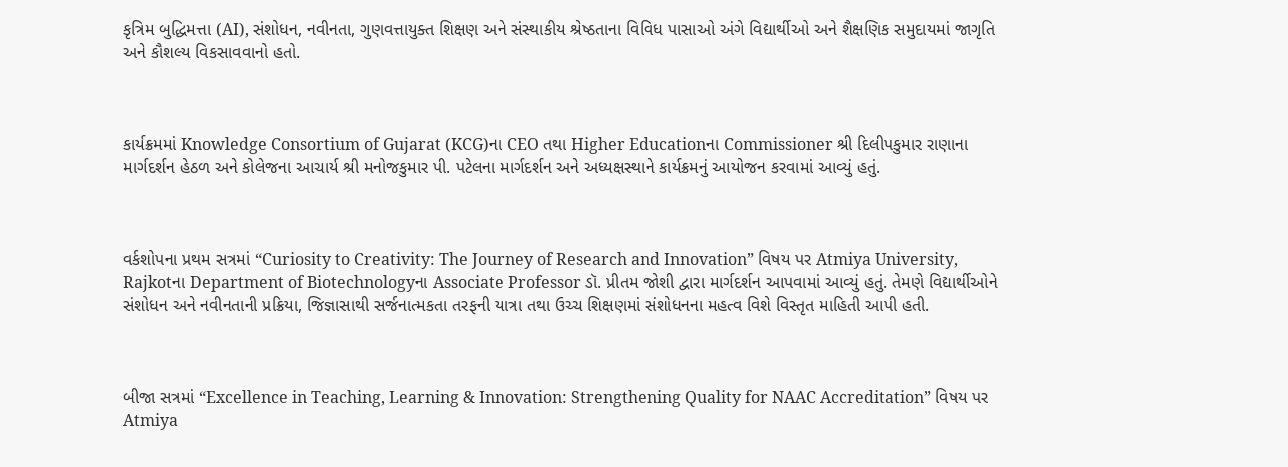કૃત્રિમ બુદ્ધિમત્તા (AI), સંશોધન, નવીનતા, ગુણવત્તાયુક્ત શિક્ષણ અને સંસ્થાકીય શ્રેષ્ઠતાના વિવિધ પાસાઓ અંગે વિદ્યાર્થીઓ અને શૈક્ષણિક સમુદાયમાં જાગૃતિ અને કૌશલ્ય વિકસાવવાનો હતો.



કાર્યક્રમમાં Knowledge Consortium of Gujarat (KCG)ના CEO તથા Higher Educationના Commissioner શ્રી દિલીપકુમાર રાણાના માર્ગદર્શન હેઠળ અને કોલેજના આચાર્ય શ્રી મનોજકુમાર પી. પટેલના માર્ગદર્શન અને અધ્યક્ષસ્થાને કાર્યક્રમનું આયોજન કરવામાં આવ્યું હતું.



વર્કશોપના પ્રથમ સત્રમાં “Curiosity to Creativity: The Journey of Research and Innovation” વિષય પર Atmiya University, Rajkotના Department of Biotechnologyના Associate Professor ડૉ. પ્રીતમ જોશી દ્વારા માર્ગદર્શન આપવામાં આવ્યું હતું. તેમણે વિદ્યાર્થીઓને સંશોધન અને નવીનતાની પ્રક્રિયા, જિજ્ઞાસાથી સર્જનાત્મકતા તરફની યાત્રા તથા ઉચ્ચ શિક્ષણમાં સંશોધનના મહત્વ વિશે વિસ્તૃત માહિતી આપી હતી.



બીજા સત્રમાં “Excellence in Teaching, Learning & Innovation: Strengthening Quality for NAAC Accreditation” વિષય પર Atmiya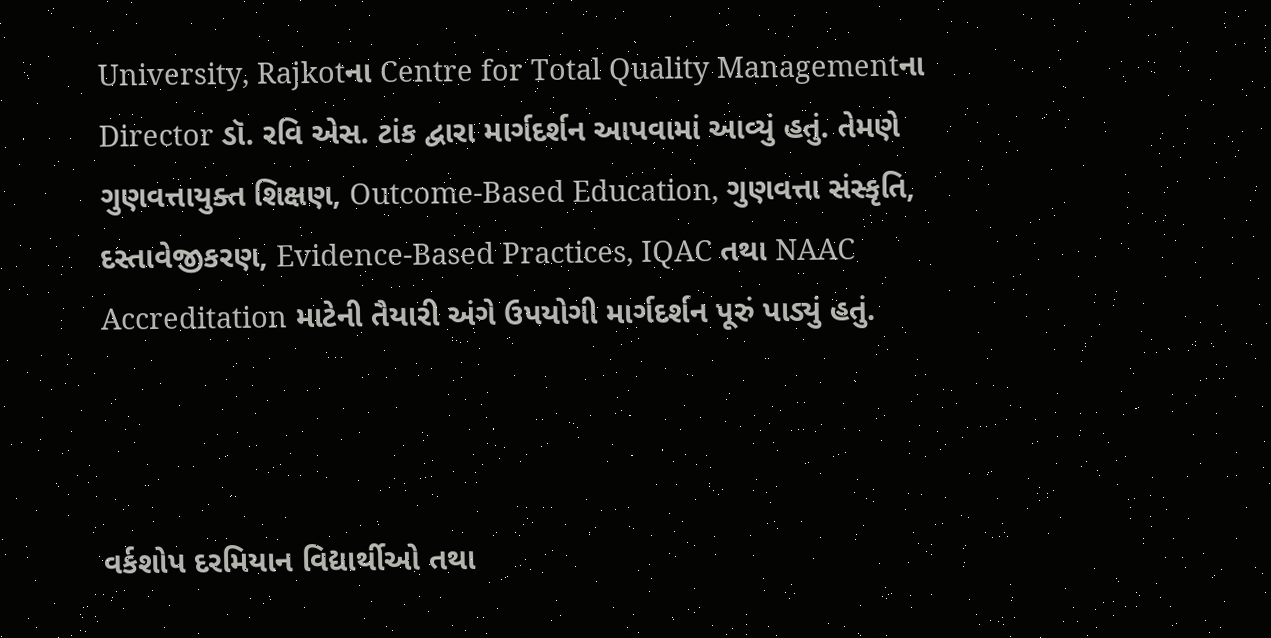University, Rajkotના Centre for Total Quality Managementના Director ડૉ. રવિ એસ. ટાંક દ્વારા માર્ગદર્શન આપવામાં આવ્યું હતું. તેમણે ગુણવત્તાયુક્ત શિક્ષણ, Outcome-Based Education, ગુણવત્તા સંસ્કૃતિ, દસ્તાવેજીકરણ, Evidence-Based Practices, IQAC તથા NAAC Accreditation માટેની તૈયારી અંગે ઉપયોગી માર્ગદર્શન પૂરું પાડ્યું હતું.



વર્કશોપ દરમિયાન વિદ્યાર્થીઓ તથા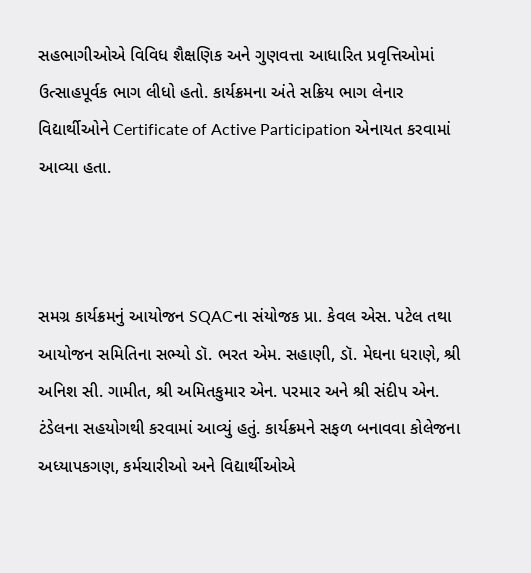સહભાગીઓએ વિવિધ શૈક્ષણિક અને ગુણવત્તા આધારિત પ્રવૃત્તિઓમાં ઉત્સાહપૂર્વક ભાગ લીધો હતો. કાર્યક્રમના અંતે સક્રિય ભાગ લેનાર વિદ્યાર્થીઓને Certificate of Active Participation એનાયત કરવામાં આવ્યા હતા.



સમગ્ર કાર્યક્રમનું આયોજન SQACના સંયોજક પ્રા. કેવલ એસ. પટેલ તથા આયોજન સમિતિના સભ્યો ડૉ. ભરત એમ. સહાણી, ડૉ. મેઘના ધરાણે, શ્રી અનિશ સી. ગામીત, શ્રી અમિતકુમાર એન. પરમાર અને શ્રી સંદીપ એન. ટંડેલના સહયોગથી કરવામાં આવ્યું હતું. કાર્યક્રમને સફળ બનાવવા કોલેજના અધ્યાપકગણ, કર્મચારીઓ અને વિદ્યાર્થીઓએ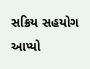સક્રિય સહયોગ આપ્યો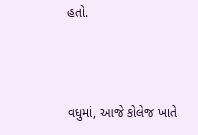હતો.



વધુમાં, આજે કોલેજ ખાતે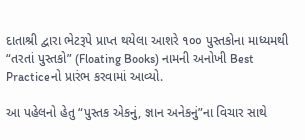દાતાશ્રી દ્વારા ભેટરૂપે પ્રાપ્ત થયેલા આશરે ૧૦૦ પુસ્તકોના માધ્યમથી “તરતાં પુસ્તકો” (Floating Books) નામની અનોખી Best Practiceનો પ્રારંભ કરવામાં આવ્યો.

આ પહેલનો હેતુ “પુસ્તક એકનું, જ્ઞાન અનેકનું”ના વિચાર સાથે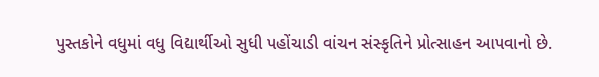પુસ્તકોને વધુમાં વધુ વિદ્યાર્થીઓ સુધી પહોંચાડી વાંચન સંસ્કૃતિને પ્રોત્સાહન આપવાનો છે.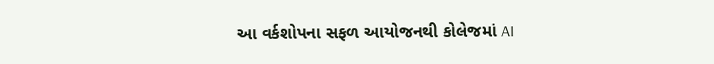આ વર્કશોપના સફળ આયોજનથી કોલેજમાં AI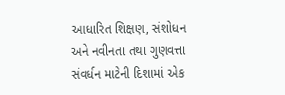આધારિત શિક્ષણ, સંશોધન અને નવીનતા તથા ગુણવત્તા સંવર્ધન માટેની દિશામાં એક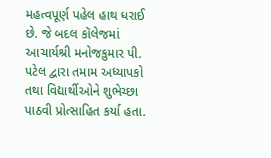મહત્વપૂર્ણ પહેલ હાથ ધરાઈ છે. જે બદલ કૉલેજમાં આચાર્યશ્રી મનોજકુમાર પી. પટેલ દ્વારા તમામ અધ્યાપકો તથા વિદ્યાર્થીઓને શુભેચ્છા પાઠવી પ્રોત્સાહિત કર્યા હતા.